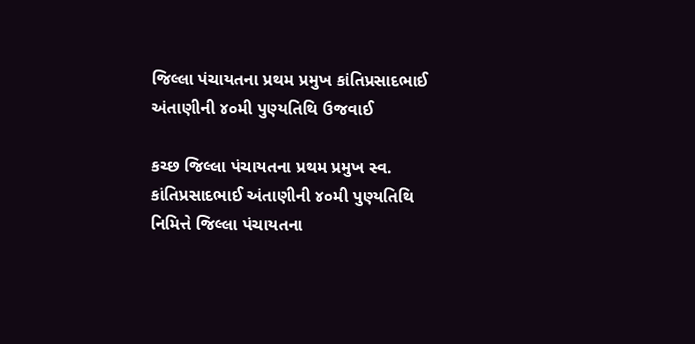જિલ્લા પંચાયતના પ્રથમ પ્રમુખ કાંતિપ્રસાદભાઈ અંતાણીની ૪૦મી પુણ્યતિથિ ઉજવાઈ

કચ્છ જિલ્લા પંચાયતના પ્રથમ પ્રમુખ સ્વ. કાંતિપ્રસાદભાઈ અંતાણીની ૪૦મી પુણ્યતિથિ નિમિત્તે જિલ્લા પંચાયતના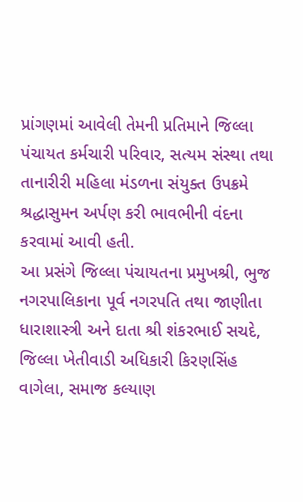પ્રાંગણમાં આવેલી તેમની પ્રતિમાને જિલ્લા પંચાયત કર્મચારી પરિવાર, સત્યમ સંસ્થા તથા તાનારીરી મહિલા મંડળના સંયુક્ત ઉપક્રમે શ્રદ્ધાસુમન અર્પણ કરી ભાવભીની વંદના કરવામાં આવી હતી.
આ પ્રસંગે જિલ્લા પંચાયતના પ્રમુખશ્રી, ભુજ નગરપાલિકાના પૂર્વ નગરપતિ તથા જાણીતા ધારાશાસ્ત્રી અને દાતા શ્રી શંકરભાઈ સચદે, જિલ્લા ખેતીવાડી અધિકારી કિરણસિંહ વાગેલા, સમાજ કલ્યાણ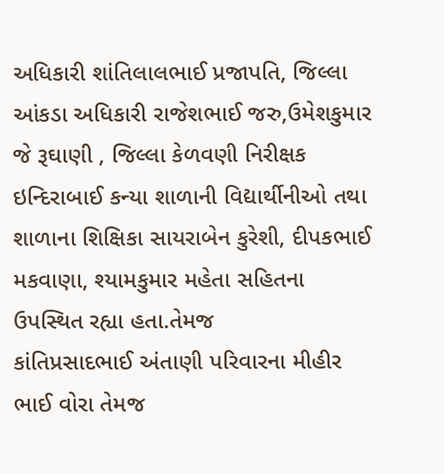અધિકારી શાંતિલાલભાઈ પ્રજાપતિ, જિલ્લા આંકડા અધિકારી રાજેશભાઈ જરુ,ઉમેશકુમાર જે રૂઘાણી , જિલ્લા કેળવણી નિરીક્ષક ઇન્દિરાબાઈ કન્યા શાળાની વિદ્યાર્થીનીઓ તથા શાળાના શિક્ષિકા સાયરાબેન કુરેશી, દીપકભાઈ મકવાણા, શ્યામકુમાર મહેતા સહિતના ઉપસ્થિત રહ્યા હતા.તેમજ
કાંતિપ્રસાદભાઈ અંતાણી પરિવારના મીહીર ભાઈ વોરા તેમજ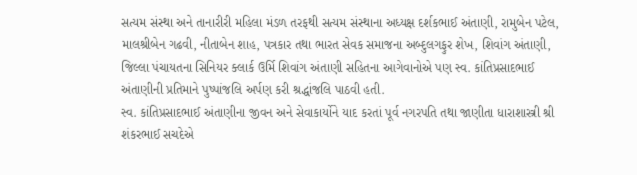સત્યમ સંસ્થા અને તાનારીરી મહિલા મંડળ તરફથી સત્યમ સંસ્થાના અધ્યક્ષ દર્શકભાઈ અંતાણી, રામુબેન પટેલ, માલશ્રીબેન ગઢવી, નીતાબેન શાહ, પત્રકાર તથા ભારત સેવક સમાજના અબ્દુલગફુર શેખ, શિવાંગ અંતાણી, જિલ્લા પંચાયતના સિનિયર ક્લાર્ક ઉર્મિ શિવાંગ અંતાણી સહિતના આગેવાનોએ પણ સ્વ. કાંતિપ્રસાદભાઈ અંતાણીની પ્રતિમાને પુષ્પાંજલિ અર્પણ કરી શ્રદ્ધાંજલિ પાઠવી હતી.
સ્વ. કાંતિપ્રસાદભાઈ અંતાણીના જીવન અને સેવાકાર્યોને યાદ કરતાં પૂર્વ નગરપતિ તથા જાણીતા ધારાશાસ્ત્રી શ્રી શંકરભાઈ સચદેએ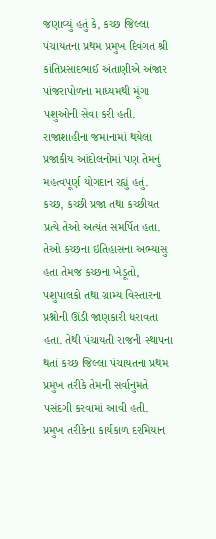જણાવ્યું હતું કે, કચ્છ જિલ્લા પંચાયતના પ્રથમ પ્રમુખ દિવંગત શ્રી કાંતિપ્રસાદભાઈ અંતાણીએ અંજાર પાંજરાપોળના માધ્યમથી મૂંગા પશુઓની સેવા કરી હતી. રાજાશાહીના જમાનામાં થયેલા પ્રજાકીય આંદોલનોમાં પણ તેમનું મહત્વપૂર્ણ યોગદાન રહ્યું હતું.
કચ્છ, કચ્છી પ્રજા તથા કચ્છીયત પ્રત્યે તેઓ અત્યંત સમર્પિત હતા. તેઓ કચ્છના ઇતિહાસના અભ્યાસુ હતા તેમજ કચ્છના ખેડૂતો, પશુપાલકો તથા ગ્રામ્ય વિસ્તારના પ્રશ્નોની ઊંડી જાણકારી ધરાવતા હતા. તેથી પંચાયતી રાજની સ્થાપના થતાં કચ્છ જિલ્લા પંચાયતના પ્રથમ પ્રમુખ તરીકે તેમની સર્વાનુમતે પસંદગી કરવામાં આવી હતી.
પ્રમુખ તરીકેના કાર્યકાળ દરમિયાન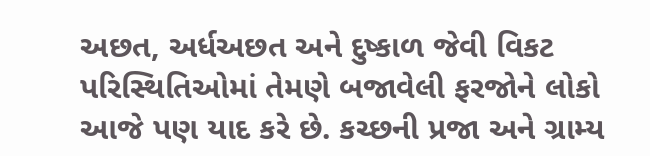અછત, અર્ધઅછત અને દુષ્કાળ જેવી વિકટ પરિસ્થિતિઓમાં તેમણે બજાવેલી ફરજોને લોકો આજે પણ યાદ કરે છે. કચ્છની પ્રજા અને ગ્રામ્ય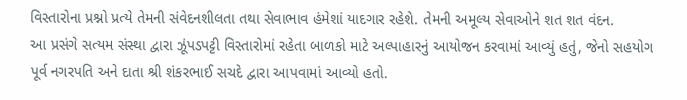વિસ્તારોના પ્રશ્નો પ્રત્યે તેમની સંવેદનશીલતા તથા સેવાભાવ હંમેશાં યાદગાર રહેશે. તેમની અમૂલ્ય સેવાઓને શત શત વંદન.
આ પ્રસંગે સત્યમ સંસ્થા દ્વારા ઝૂંપડપટ્ટી વિસ્તારોમાં રહેતા બાળકો માટે અલ્પાહારનું આયોજન કરવામાં આવ્યું હતું, જેનો સહયોગ પૂર્વ નગરપતિ અને દાતા શ્રી શંકરભાઈ સચદે દ્વારા આપવામાં આવ્યો હતો.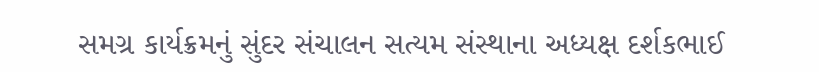સમગ્ર કાર્યક્રમનું સુંદર સંચાલન સત્યમ સંસ્થાના અધ્યક્ષ દર્શકભાઈ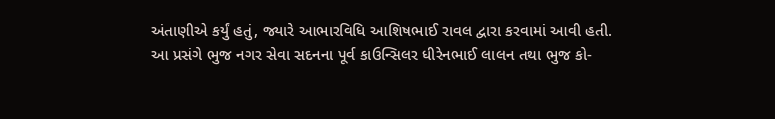અંતાણીએ કર્યું હતું, જ્યારે આભારવિધિ આશિષભાઈ રાવલ દ્વારા કરવામાં આવી હતી.
આ પ્રસંગે ભુજ નગર સેવા સદનના પૂર્વ કાઉન્સિલર ધીરેનભાઈ લાલન તથા ભુજ કો-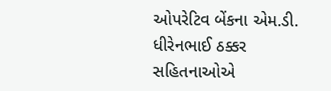ઓપરેટિવ બેંકના એમ.ડી. ધીરેનભાઈ ઠક્કર સહિતનાઓએ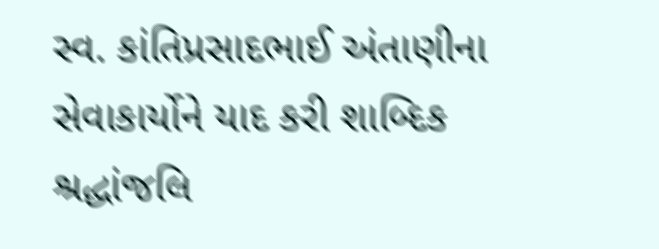સ્વ. કાંતિપ્રસાદભાઈ અંતાણીના સેવાકાર્યોને યાદ કરી શાબ્દિક શ્રદ્ધાંજલિ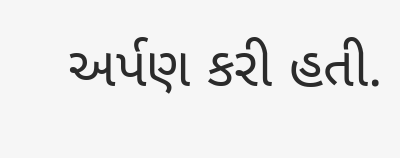અર્પણ કરી હતી.